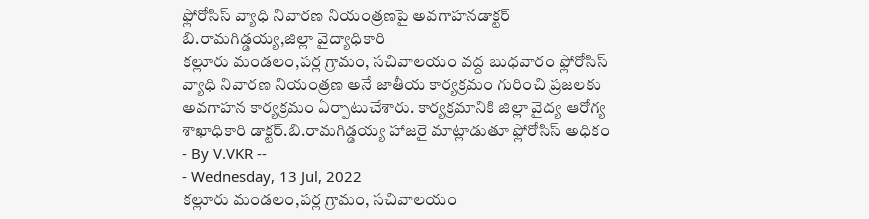ఫ్లోరోసిస్ వ్యాధి నివారణ నియంత్రణపై అవగాహనడాక్టర్ బి.రామగిడ్డయ్య,జిల్లా వైద్యాధికారి
కల్లూరు మండలం,పర్ల గ్రామం, సచివాలయం వద్ద బుధవారం ఫ్లోరోసిస్ వ్యాధి నివారణ నియంత్రణ అనే జాతీయ కార్యక్రమం గురించి ప్రజలకు అవగాహన కార్యక్రమం ఏర్పాటుచేశారు. కార్యక్రమానికి జిల్లా వైద్య ఆరోగ్య శాఖాధికారి డాక్టర్.బి.రామగిడ్డయ్య హాజరై మాట్లాడుతూ ఫ్లోరోసిస్ అధికం
- By V.VKR --
- Wednesday, 13 Jul, 2022
కల్లూరు మండలం,పర్ల గ్రామం, సచివాలయం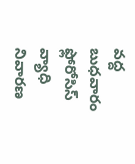వద్ద బుధవారం ఫ్లోరోసిస్ వ్యాధి నివారణ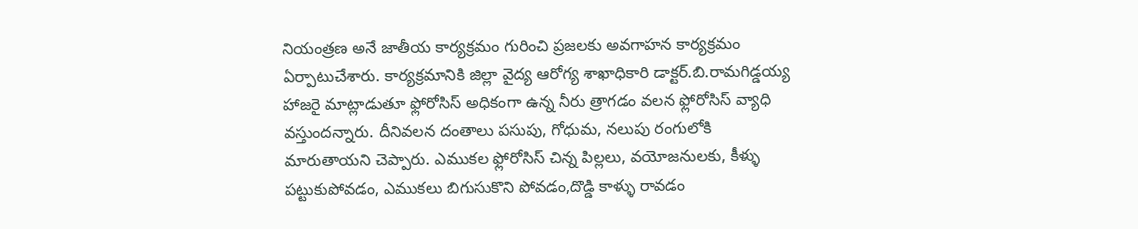నియంత్రణ అనే జాతీయ కార్యక్రమం గురించి ప్రజలకు అవగాహన కార్యక్రమం ఏర్పాటుచేశారు. కార్యక్రమానికి జిల్లా వైద్య ఆరోగ్య శాఖాధికారి డాక్టర్.బి.రామగిడ్డయ్య హాజరై మాట్లాడుతూ ఫ్లోరోసిస్ అధికంగా ఉన్న నీరు త్రాగడం వలన ఫ్లోరోసిస్ వ్యాధి వస్తుందన్నారు. దీనివలన దంతాలు పసుపు, గోధుమ, నలుపు రంగులోకి మారుతాయని చెప్పారు. ఎముకల ఫ్లోరోసిస్ చిన్న పిల్లలు, వయోజనులకు, కీళ్ళు పట్టుకుపోవడం, ఎముకలు బిగుసుకొని పోవడం,దొడ్డి కాళ్ళు రావడం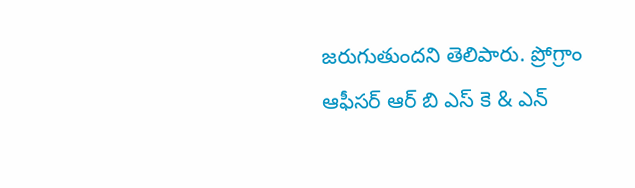జరుగుతుందని తెలిపారు. ప్రోగ్రాం ఆఫీసర్ ఆర్ బి ఎస్ కె & ఎన్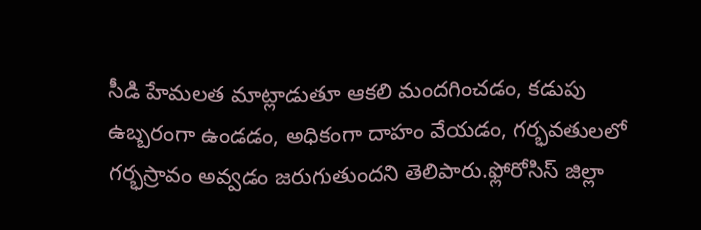సీడి హేమలత మాట్లాడుతూ ఆకలి మందగించడం, కడుపు ఉబ్బరంగా ఉండడం, అధికంగా దాహం వేయడం, గర్భవతులలో గర్భస్రావం అవ్వడం జరుగుతుందని తెలిపారు.ఫ్లోరోసిస్ జిల్లా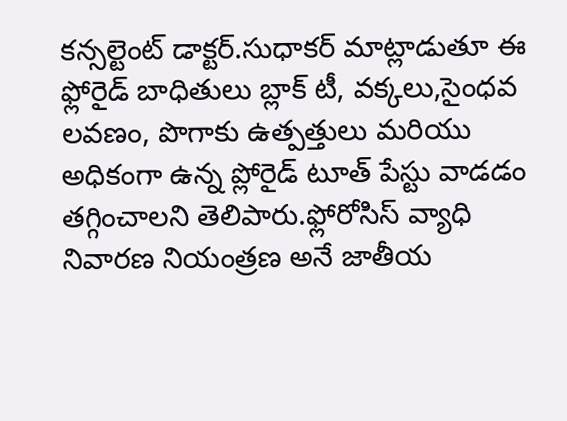కన్సల్టెంట్ డాక్టర్.సుధాకర్ మాట్లాడుతూ ఈ ఫ్లోరైడ్ బాధితులు బ్లాక్ టీ, వక్కలు,సైంధవ లవణం, పొగాకు ఉత్పత్తులు మరియు అధికంగా ఉన్న ప్లోరైడ్ టూత్ పేస్టు వాడడం తగ్గించాలని తెలిపారు.ఫ్లోరోసిస్ వ్యాధి నివారణ నియంత్రణ అనే జాతీయ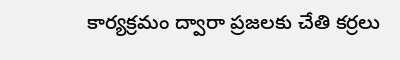కార్యక్రమం ద్వారా ప్రజలకు చేతి కర్రలు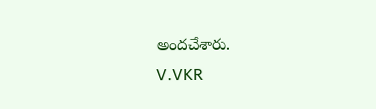అందచేశారు.
V.VKR